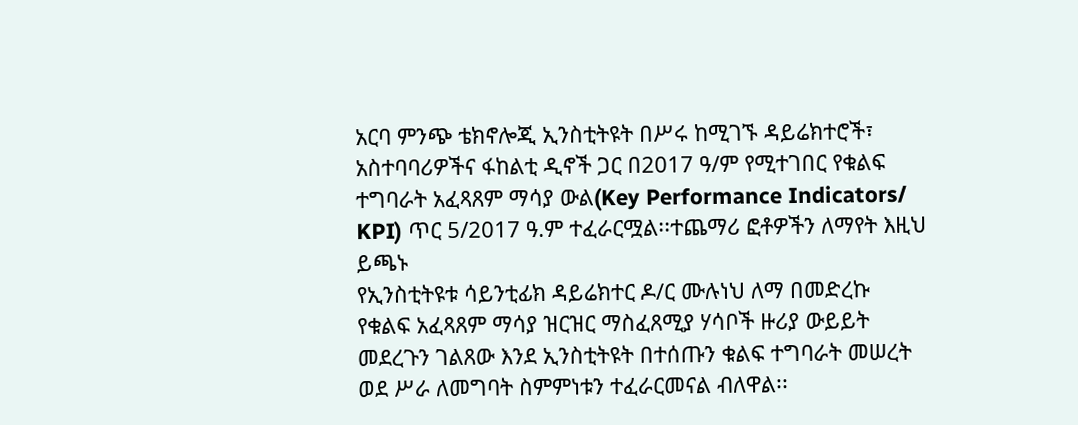አርባ ምንጭ ቴክኖሎጂ ኢንስቲትዩት በሥሩ ከሚገኙ ዳይሬክተሮች፣ አስተባባሪዎችና ፋከልቲ ዲኖች ጋር በ2017 ዓ/ም የሚተገበር የቁልፍ ተግባራት አፈጻጸም ማሳያ ውል(Key Performance Indicators/ KPI) ጥር 5/2017 ዓ.ም ተፈራርሟል፡፡ተጨማሪ ፎቶዎችን ለማየት እዚህ ይጫኑ
የኢንስቲትዩቱ ሳይንቲፊክ ዳይሬክተር ዶ/ር ሙሉነህ ለማ በመድረኩ የቁልፍ አፈጻጸም ማሳያ ዝርዝር ማስፈጸሚያ ሃሳቦች ዙሪያ ውይይት መደረጉን ገልጸው እንደ ኢንስቲትዩት በተሰጡን ቁልፍ ተግባራት መሠረት ወደ ሥራ ለመግባት ስምምነቱን ተፈራርመናል ብለዋል፡፡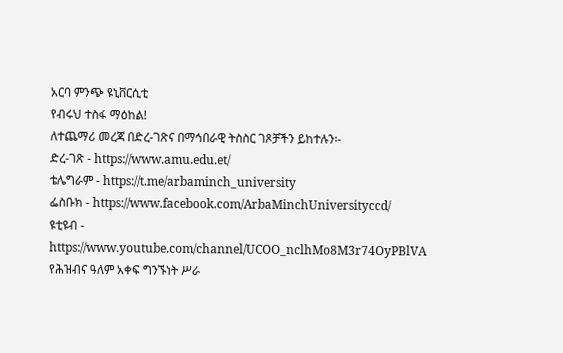አርባ ምንጭ ዩኒቨርሲቲ
የብሩህ ተስፋ ማዕከል!
ለተጨማሪ መረጃ በድረ-ገጽና በማኅበራዊ ትስስር ገጾቻችን ይከተሉን፡-
ድረ-ገጽ - https://www.amu.edu.et/
ቴሌግራም - https://t.me/arbaminch_university
ፌስቡክ - https://www.facebook.com/ArbaMinchUniversityccd/
ዩቲዩብ - https://www.youtube.com/channel/UCOO_nclhMo8M3r74OyPBlVA
የሕዝብና ዓለም አቀፍ ግንኙነት ሥራ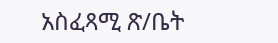አስፈጻሚ ጽ/ቤት